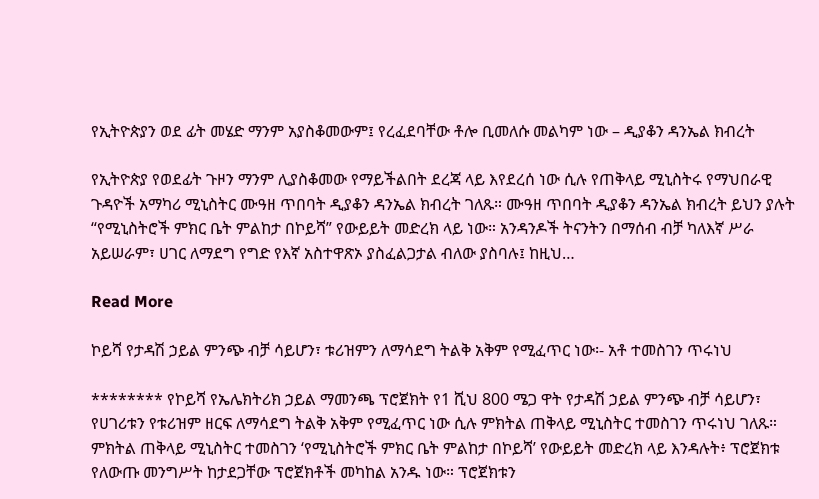የኢትዮጵያን ወደ ፊት መሄድ ማንም አያስቆመውም፤ የረፈደባቸው ቶሎ ቢመለሱ መልካም ነው – ዲያቆን ዳንኤል ክብረት

የኢትዮጵያ የወደፊት ጉዞን ማንም ሊያስቆመው የማይችልበት ደረጃ ላይ እየደረሰ ነው ሲሉ የጠቅላይ ሚኒስትሩ የማህበራዊ ጉዳዮች አማካሪ ሚኒስትር ሙዓዘ ጥበባት ዲያቆን ዳንኤል ክብረት ገለጹ። ሙዓዘ ጥበባት ዲያቆን ዳንኤል ክብረት ይህን ያሉት “የሚኒስትሮች ምክር ቤት ምልከታ በኮይሻ” የውይይት መድረክ ላይ ነው። አንዳንዶች ትናንትን በማሰብ ብቻ ካለእኛ ሥራ አይሠራም፣ ሀገር ለማደግ የግድ የእኛ አስተዋጽኦ ያስፈልጋታል ብለው ያስባሉ፤ ከዚህ…

Read More

ኮይሻ የታዳሽ ኃይል ምንጭ ብቻ ሳይሆን፣ ቱሪዝምን ለማሳደግ ትልቅ አቅም የሚፈጥር ነው፡- አቶ ተመስገን ጥሩነህ

******** የኮይሻ የኤሌክትሪክ ኃይል ማመንጫ ፕሮጀክት የ1 ሺህ 800 ሜጋ ዋት የታዳሽ ኃይል ምንጭ ብቻ ሳይሆን፣ የሀገሪቱን የቱሪዝም ዘርፍ ለማሳደግ ትልቅ አቅም የሚፈጥር ነው ሲሉ ምክትል ጠቅላይ ሚኒስትር ተመስገን ጥሩነህ ገለጹ። ምክትል ጠቅላይ ሚኒስትር ተመስገን ‘የሚኒስትሮች ምክር ቤት ምልከታ በኮይሻ’ የውይይት መድረክ ላይ እንዳሉት፥ ፕሮጀክቱ የለውጡ መንግሥት ከታደጋቸው ፕሮጀክቶች መካከል አንዱ ነው። ፕሮጀክቱን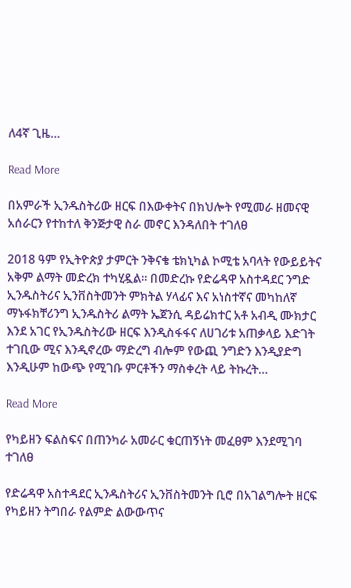ለ4ኛ ጊዜ…

Read More

በአምራች ኢንዱስትሪው ዘርፍ በእውቀትና በክህሎት የሚመራ ዘመናዊ አሰራርን የተከተለ ቅንጅታዊ ስራ መኖር እንዳለበት ተገለፀ

2018 ዓም የኢትዮጵያ ታምርት ንቅናቄ ቴክኒካል ኮሚቴ አባላት የውይይትና አቅም ልማት መድረክ ተካሂዷል። በመድረኩ የድሬዳዋ አስተዳደር ንግድ ኢንዱስትሪና ኢንቨስትመንት ምክትል ሃላፊና እና አነስተኛና መካከለኛ ማኑፋክቸሪንግ ኢንዱስትሪ ልማት ኤጀንሲ ዳይሬክተር አቶ አብዲ ሙክታር እንደ አገር የኢንዱስትሪው ዘርፍ እንዲስፋፋና ለሀገሪቱ አጠቃላይ እድገት ተገቢው ሚና እንዲኖረው ማድረግ ብሎም የውጪ ንግድን እንዲያድግ እንዲሁም ከውጭ የሚገቡ ምርቶችን ማስቀረት ላይ ትኩረት…

Read More

የካይዘን ፍልስፍና በጠንካራ አመራር ቁርጠኝነት መፈፀም እንደሚገባ ተገለፀ

የድሬዳዋ አስተዳደር ኢንዱስትሪና ኢንቨስትመንት ቢሮ በአገልግሎት ዘርፍ የካይዘን ትግበራ የልምድ ልውውጥና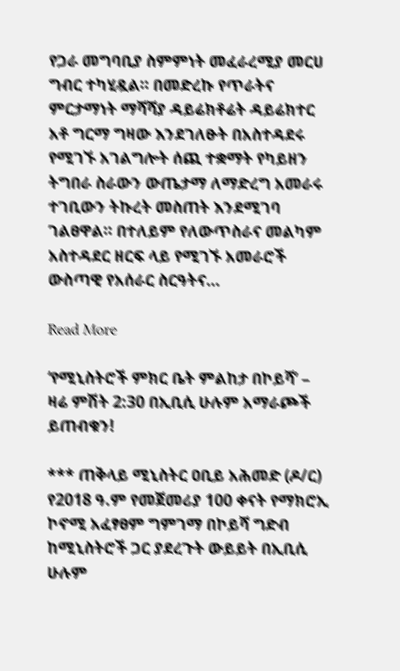የጋራ መግባቢያ ስምምነት መፈራረሚያ መርሀ ግብር ተካሂዷል። በመድረኩ የጥራትና ምርታማነት ማሻሻያ ዳይሬክቶሬት ዳይሬክተር አቶ ግርማ ግዛው እንደገለፁት በአስተዳደሩ የሚገኙ አገልግሎት ሰጪ ተቋማት የካይዘን ትግበራ ስራውን ውጤታማ ለማድረግ አመራሩ ተገቢውን ትኩረት መስጠት እንደሚገባ ገልፀዋል። በተለይም የለውጥስራና መልካም አስተዳደር ዘርፍ ላይ የሚገኙ አመራሮች ውስጣዊ የአሰራር ስርዓትና…

Read More

‘የሚኒስትሮች ምክር ቤት ምልከታ በኮይሻ’ – ዛሬ ምሽት 2:30 በኢቢሲ ሁሉም አማራጮች ይጠብቁን!

*** ጠቅላይ ሚኒስትር ዐቢይ አሕመድ (ዶ/ር) የ2018 ዓ.ም የመጀመሪያ 100 ቀናት የማክሮኢ ኮኖሚ አፈፃፀም ግምገማ በኮይሻ ግድብ ከሚኒስትሮች ጋር ያደረጉት ውይይት በኢቢሲ ሁሉም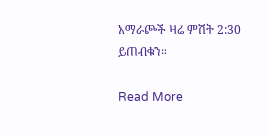አማራጮች ዛሬ ምሽት 2:30 ይጠብቁን።

Read More